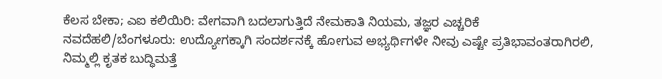ಕೆಲಸ ಬೇಕಾ; ಎಐ ಕಲಿಯಿರಿ: ವೇಗವಾಗಿ ಬದಲಾಗುತ್ತಿದೆ ನೇಮಕಾತಿ ನಿಯಮ, ತಜ್ಞರ ಎಚ್ಚರಿಕೆ
ನವದೆಹಲಿ/ಬೆಂಗಳೂರು: ಉದ್ಯೋಗಕ್ಕಾಗಿ ಸಂದರ್ಶನಕ್ಕೆ ಹೋಗುವ ಅಭ್ಯರ್ಥಿಗಳೇ ನೀವು ಎಷ್ಟೇ ಪ್ರತಿಭಾವಂತರಾಗಿರಲಿ, ನಿಮ್ಮಲ್ಲಿ ಕೃತಕ ಬುದ್ಧಿಮತ್ತೆ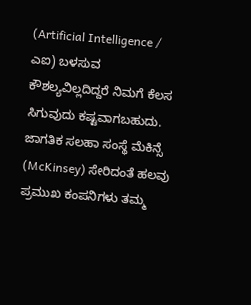(Artificial Intelligence / ಎಐ) ಬಳಸುವ ಕೌಶಲ್ಯವಿಲ್ಲದಿದ್ದರೆ ನಿಮಗೆ ಕೆಲಸ ಸಿಗುವುದು ಕಷ್ಟವಾಗಬಹುದು. ಜಾಗತಿಕ ಸಲಹಾ ಸಂಸ್ಥೆ ಮೆಕಿನ್ಸೆ (McKinsey) ಸೇರಿದಂತೆ ಹಲವು ಪ್ರಮುಖ ಕಂಪನಿಗಳು ತಮ್ಮ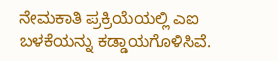ನೇಮಕಾತಿ ಪ್ರಕ್ರಿಯೆಯಲ್ಲಿ ಎಐ ಬಳಕೆಯನ್ನು ಕಡ್ಡಾಯಗೊಳಿಸಿವೆ.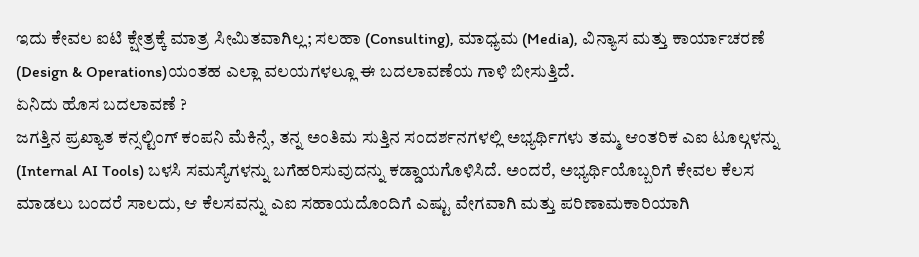ಇದು ಕೇವಲ ಐಟಿ ಕ್ಷೇತ್ರಕ್ಕೆ ಮಾತ್ರ ಸೀಮಿತವಾಗಿಲ್ಲ; ಸಲಹಾ (Consulting), ಮಾಧ್ಯಮ (Media), ವಿನ್ಯಾಸ ಮತ್ತು ಕಾರ್ಯಾಚರಣೆ (Design & Operations)ಯಂತಹ ಎಲ್ಲಾ ವಲಯಗಳಲ್ಲೂ ಈ ಬದಲಾವಣೆಯ ಗಾಳಿ ಬೀಸುತ್ತಿದೆ.
ಏನಿದು ಹೊಸ ಬದಲಾವಣೆ ?
ಜಗತ್ತಿನ ಪ್ರಖ್ಯಾತ ಕನ್ಸಲ್ಟಿಂಗ್ ಕಂಪನಿ ಮೆಕಿನ್ಸೆ, ತನ್ನ ಅಂತಿಮ ಸುತ್ತಿನ ಸಂದರ್ಶನಗಳಲ್ಲಿ ಅಭ್ಯರ್ಥಿಗಳು ತಮ್ಮ ಆಂತರಿಕ ಎಐ ಟೂಲ್ಗಳನ್ನು (Internal AI Tools) ಬಳಸಿ ಸಮಸ್ಯೆಗಳನ್ನು ಬಗೆಹರಿಸುವುದನ್ನು ಕಡ್ಡಾಯಗೊಳಿಸಿದೆ. ಅಂದರೆ, ಅಭ್ಯರ್ಥಿಯೊಬ್ಬರಿಗೆ ಕೇವಲ ಕೆಲಸ ಮಾಡಲು ಬಂದರೆ ಸಾಲದು, ಆ ಕೆಲಸವನ್ನು ಎಐ ಸಹಾಯದೊಂದಿಗೆ ಎಷ್ಟು ವೇಗವಾಗಿ ಮತ್ತು ಪರಿಣಾಮಕಾರಿಯಾಗಿ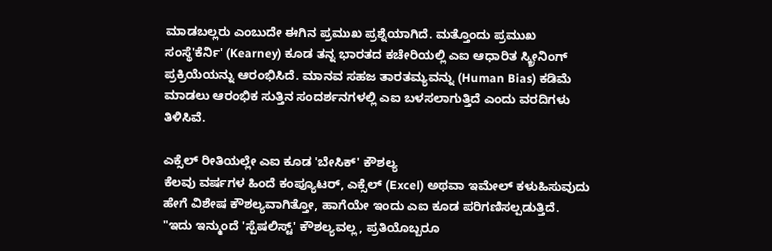ಮಾಡಬಲ್ಲರು ಎಂಬುದೇ ಈಗಿನ ಪ್ರಮುಖ ಪ್ರಶ್ನೆಯಾಗಿದೆ. ಮತ್ತೊಂದು ಪ್ರಮುಖ ಸಂಸ್ಥೆ'ಕೆರ್ನಿ' (Kearney) ಕೂಡ ತನ್ನ ಭಾರತದ ಕಚೇರಿಯಲ್ಲಿ ಎಐ ಆಧಾರಿತ ಸ್ಕ್ರೀನಿಂಗ್ ಪ್ರಕ್ರಿಯೆಯನ್ನು ಆರಂಭಿಸಿದೆ. ಮಾನವ ಸಹಜ ತಾರತಮ್ಯವನ್ನು (Human Bias) ಕಡಿಮೆ ಮಾಡಲು ಆರಂಭಿಕ ಸುತ್ತಿನ ಸಂದರ್ಶನಗಳಲ್ಲಿ ಎಐ ಬಳಸಲಾಗುತ್ತಿದೆ ಎಂದು ವರದಿಗಳು ತಿಳಿಸಿವೆ.

ಎಕ್ಸೆಲ್ ರೀತಿಯಲ್ಲೇ ಎಐ ಕೂಡ 'ಬೇಸಿಕ್' ಕೌಶಲ್ಯ
ಕೆಲವು ವರ್ಷಗಳ ಹಿಂದೆ ಕಂಪ್ಯೂಟರ್, ಎಕ್ಸೆಲ್ (Excel) ಅಥವಾ ಇಮೇಲ್ ಕಳುಹಿಸುವುದು ಹೇಗೆ ವಿಶೇಷ ಕೌಶಲ್ಯವಾಗಿತ್ತೋ, ಹಾಗೆಯೇ ಇಂದು ಎಐ ಕೂಡ ಪರಿಗಣಿಸಲ್ಪಡುತ್ತಿದೆ. "ಇದು ಇನ್ಮುಂದೆ 'ಸ್ಪೆಷಲಿಸ್ಟ್' ಕೌಶಲ್ಯವಲ್ಲ, ಪ್ರತಿಯೊಬ್ಬರೂ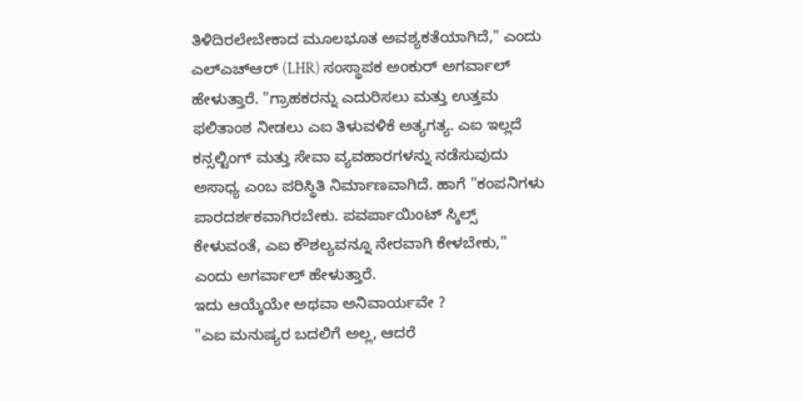ತಿಳಿದಿರಲೇಬೇಕಾದ ಮೂಲಭೂತ ಅವಶ್ಯಕತೆಯಾಗಿದೆ," ಎಂದು ಎಲ್ಎಚ್ಆರ್ (LHR) ಸಂಸ್ಥಾಪಕ ಅಂಕುರ್ ಅಗರ್ವಾಲ್ ಹೇಳುತ್ತಾರೆ. "ಗ್ರಾಹಕರನ್ನು ಎದುರಿಸಲು ಮತ್ತು ಉತ್ತಮ ಫಲಿತಾಂಶ ನೀಡಲು ಎಐ ತಿಳುವಳಿಕೆ ಅತ್ಯಗತ್ಯ. ಎಐ ಇಲ್ಲದೆ ಕನ್ಸಲ್ಟಿಂಗ್ ಮತ್ತು ಸೇವಾ ವ್ಯವಹಾರಗಳನ್ನು ನಡೆಸುವುದು ಅಸಾಧ್ಯ ಎಂಬ ಪರಿಸ್ಥಿತಿ ನಿರ್ಮಾಣವಾಗಿದೆ. ಹಾಗೆ "ಕಂಪನಿಗಳು ಪಾರದರ್ಶಕವಾಗಿರಬೇಕು. ಪವರ್ಪಾಯಿಂಟ್ ಸ್ಕಿಲ್ಸ್ ಕೇಳುವಂತೆ, ಎಐ ಕೌಶಲ್ಯವನ್ನೂ ನೇರವಾಗಿ ಕೇಳಬೇಕು," ಎಂದು ಅಗರ್ವಾಲ್ ಹೇಳುತ್ತಾರೆ.
ಇದು ಆಯ್ಕೆಯೇ ಅಥವಾ ಅನಿವಾರ್ಯವೇ ?
"ಎಐ ಮನುಷ್ಯರ ಬದಲಿಗೆ ಅಲ್ಲ, ಆದರೆ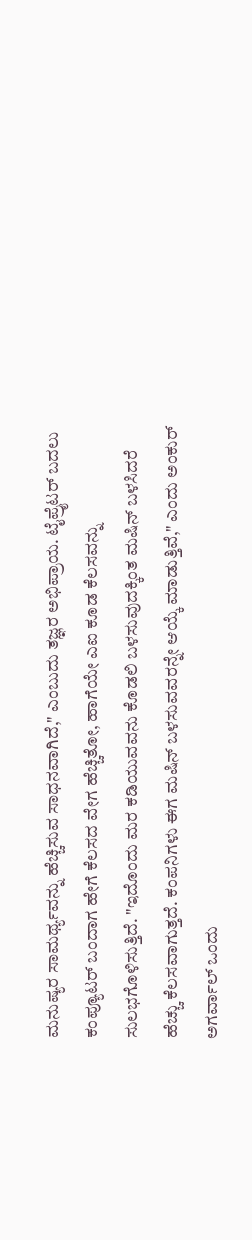ಮನುಷ್ಯರ ಸಾಮರ್ಥ್ಯವನ್ನು ಹೆಚ್ಚಿಸುವ ಸಾಧನವಾಗಿದೆ," ಎಂಬುದು ತಜ್ಞರ ಅಭಿಪ್ರಾಯ. ಟೈಪ್ರೈಟರ್ ಬದಲು ಕಂಪ್ಯೂಟರ್ ಬಂದಾಗ ಹೇಗೆ ಕೆಲಸದ ವೇಗ ಹೆಚ್ಚಿತೋ, ಹಾಗೆಯೇ ಎಐ ಕೂಡ ಕೆಲಸವನ್ನು ಸುಲಭಗೊಳಿಸುತ್ತಿದೆ. "ಇದೊಂದು ಮರ ಕಡಿಯುವವನು ಕೊಡಲಿ ಬಳಸುವುದಕ್ಕಿಂತ ಮಷಿನ್ ಬಳಸಿದರೆ ಹೆಚ್ಚು ಕೆಲಸವಾಗುತ್ತದೆ. ಕಂಪನಿಗಳು ಈಗ ಮಷಿನ್ ಬಳಸುವವರನ್ನೇ ಆಯ್ಕೆ ಮಾಡುತ್ತಿವೆ," ಎಂದು ಅಂಕುರ್ ಅಗರ್ವಾಲ್ ಒಂದು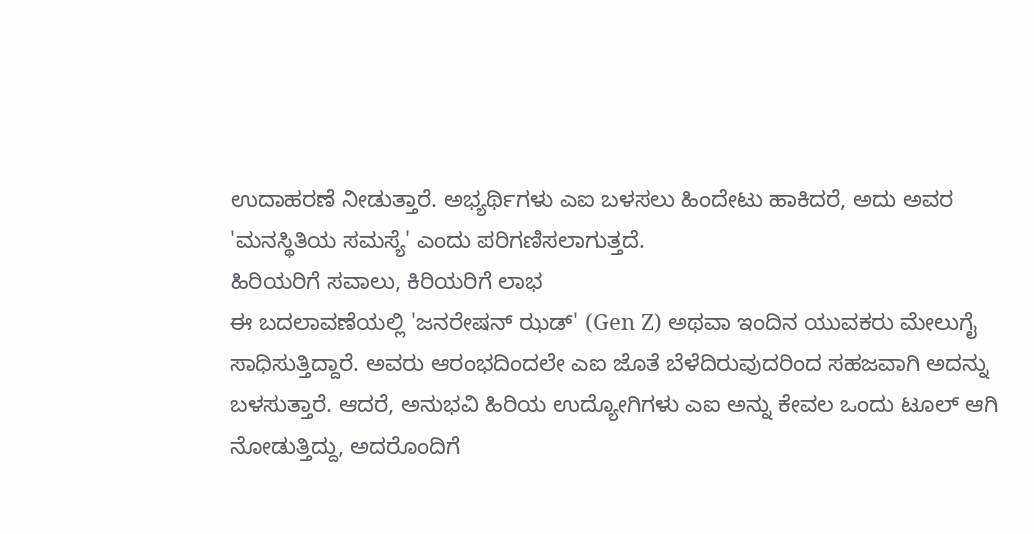ಉದಾಹರಣೆ ನೀಡುತ್ತಾರೆ. ಅಭ್ಯರ್ಥಿಗಳು ಎಐ ಬಳಸಲು ಹಿಂದೇಟು ಹಾಕಿದರೆ, ಅದು ಅವರ 'ಮನಸ್ಥಿತಿಯ ಸಮಸ್ಯೆ' ಎಂದು ಪರಿಗಣಿಸಲಾಗುತ್ತದೆ.
ಹಿರಿಯರಿಗೆ ಸವಾಲು, ಕಿರಿಯರಿಗೆ ಲಾಭ
ಈ ಬದಲಾವಣೆಯಲ್ಲಿ 'ಜನರೇಷನ್ ಝಡ್' (Gen Z) ಅಥವಾ ಇಂದಿನ ಯುವಕರು ಮೇಲುಗೈ ಸಾಧಿಸುತ್ತಿದ್ದಾರೆ. ಅವರು ಆರಂಭದಿಂದಲೇ ಎಐ ಜೊತೆ ಬೆಳೆದಿರುವುದರಿಂದ ಸಹಜವಾಗಿ ಅದನ್ನು ಬಳಸುತ್ತಾರೆ. ಆದರೆ, ಅನುಭವಿ ಹಿರಿಯ ಉದ್ಯೋಗಿಗಳು ಎಐ ಅನ್ನು ಕೇವಲ ಒಂದು ಟೂಲ್ ಆಗಿ ನೋಡುತ್ತಿದ್ದು, ಅದರೊಂದಿಗೆ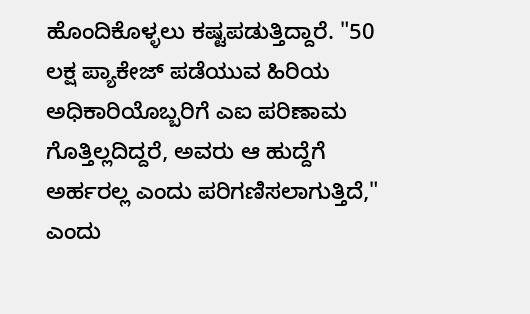ಹೊಂದಿಕೊಳ್ಳಲು ಕಷ್ಟಪಡುತ್ತಿದ್ದಾರೆ. "50 ಲಕ್ಷ ಪ್ಯಾಕೇಜ್ ಪಡೆಯುವ ಹಿರಿಯ ಅಧಿಕಾರಿಯೊಬ್ಬರಿಗೆ ಎಐ ಪರಿಣಾಮ ಗೊತ್ತಿಲ್ಲದಿದ್ದರೆ, ಅವರು ಆ ಹುದ್ದೆಗೆ ಅರ್ಹರಲ್ಲ ಎಂದು ಪರಿಗಣಿಸಲಾಗುತ್ತಿದೆ," ಎಂದು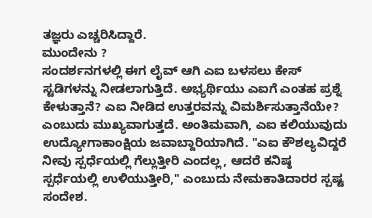ತಜ್ಞರು ಎಚ್ಚರಿಸಿದ್ದಾರೆ.
ಮುಂದೇನು ?
ಸಂದರ್ಶನಗಳಲ್ಲಿ ಈಗ ಲೈವ್ ಆಗಿ ಎಐ ಬಳಸಲು ಕೇಸ್ ಸ್ಟಡಿಗಳನ್ನು ನೀಡಲಾಗುತ್ತಿದೆ. ಅಭ್ಯರ್ಥಿಯು ಎಐಗೆ ಎಂತಹ ಪ್ರಶ್ನೆ ಕೇಳುತ್ತಾನೆ? ಎಐ ನೀಡಿದ ಉತ್ತರವನ್ನು ವಿಮರ್ಶಿಸುತ್ತಾನೆಯೇ? ಎಂಬುದು ಮುಖ್ಯವಾಗುತ್ತದೆ. ಅಂತಿಮವಾಗಿ, ಎಐ ಕಲಿಯುವುದು ಉದ್ಯೋಗಾಕಾಂಕ್ಷಿಯ ಜವಾಬ್ದಾರಿಯಾಗಿದೆ. "ಎಐ ಕೌಶಲ್ಯವಿದ್ದರೆ ನೀವು ಸ್ಪರ್ಧೆಯಲ್ಲಿ ಗೆಲ್ಲುತ್ತೀರಿ ಎಂದಲ್ಲ, ಆದರೆ ಕನಿಷ್ಠ ಸ್ಪರ್ಧೆಯಲ್ಲಿ ಉಳಿಯುತ್ತೀರಿ," ಎಂಬುದು ನೇಮಕಾತಿದಾರರ ಸ್ಪಷ್ಟ ಸಂದೇಶ.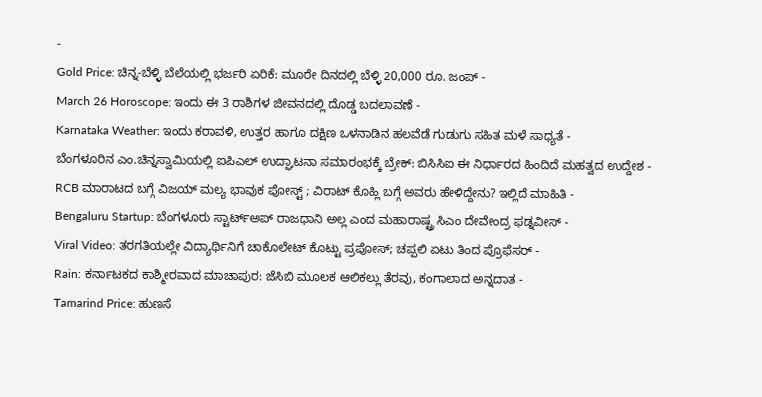-
Gold Price: ಚಿನ್ನ-ಬೆಳ್ಳಿ ಬೆಲೆಯಲ್ಲಿ ಭರ್ಜರಿ ಏರಿಕೆ: ಮೂರೇ ದಿನದಲ್ಲಿ ಬೆಳ್ಳಿ 20,000 ರೂ. ಜಂಪ್ -
March 26 Horoscope: ಇಂದು ಈ 3 ರಾಶಿಗಳ ಜೀವನದಲ್ಲಿ ದೊಡ್ಡ ಬದಲಾವಣೆ -
Karnataka Weather: ಇಂದು ಕರಾವಳಿ, ಉತ್ತರ ಹಾಗೂ ದಕ್ಷಿಣ ಒಳನಾಡಿನ ಹಲವೆಡೆ ಗುಡುಗು ಸಹಿತ ಮಳೆ ಸಾಧ್ಯತೆ -
ಬೆಂಗಳೂರಿನ ಎಂ.ಚಿನ್ನಸ್ವಾಮಿಯಲ್ಲಿ ಐಪಿಎಲ್ ಉದ್ಘಾಟನಾ ಸಮಾರಂಭಕ್ಕೆ ಬ್ರೇಕ್: ಬಿಸಿಸಿಐ ಈ ನಿರ್ಧಾರದ ಹಿಂದಿದೆ ಮಹತ್ವದ ಉದ್ದೇಶ -
RCB ಮಾರಾಟದ ಬಗ್ಗೆ ವಿಜಯ್ ಮಲ್ಯ ಭಾವುಕ ಪೋಸ್ಟ್ ; ವಿರಾಟ್ ಕೊಹ್ಲಿ ಬಗ್ಗೆ ಅವರು ಹೇಳಿದ್ದೇನು? ಇಲ್ಲಿದೆ ಮಾಹಿತಿ -
Bengaluru Startup: ಬೆಂಗಳೂರು ಸ್ಟಾರ್ಟ್ಅಪ್ ರಾಜಧಾನಿ ಅಲ್ಲ ಎಂದ ಮಹಾರಾಷ್ಟ್ರ ಸಿಎಂ ದೇವೇಂದ್ರ ಫಡ್ನವೀಸ್ -
Viral Video: ತರಗತಿಯಲ್ಲೇ ವಿದ್ಯಾರ್ಥಿನಿಗೆ ಚಾಕೊಲೇಟ್ ಕೊಟ್ಟು ಪ್ರಪೋಸ್; ಚಪ್ಪಲಿ ಏಟು ತಿಂದ ಪ್ರೊಫೆಸರ್ -
Rain: ಕರ್ನಾಟಕದ ಕಾಶ್ಮೀರವಾದ ಮಾಚಾಪುರ: ಜೆಸಿಬಿ ಮೂಲಕ ಆಲಿಕಲ್ಲು ತೆರವು, ಕಂಗಾಲಾದ ಅನ್ನದಾತ -
Tamarind Price: ಹುಣಸೆ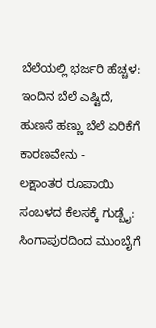ಬೆಲೆಯಲ್ಲಿ ಭರ್ಜರಿ ಹೆಚ್ಚಳ: ಇಂದಿನ ಬೆಲೆ ಎಷ್ಟಿದೆ, ಹುಣಸೆ ಹಣ್ಣು ಬೆಲೆ ಏರಿಕೆಗೆ ಕಾರಣವೇನು -
ಲಕ್ಷಾಂತರ ರೂಪಾಯಿ ಸಂಬಳದ ಕೆಲಸಕ್ಕೆ ಗುಡ್ಬೈ: ಸಿಂಗಾಪುರದಿಂದ ಮುಂಬೈಗೆ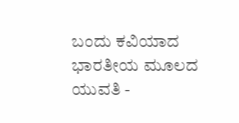ಬಂದು ಕವಿಯಾದ ಭಾರತೀಯ ಮೂಲದ ಯುವತಿ -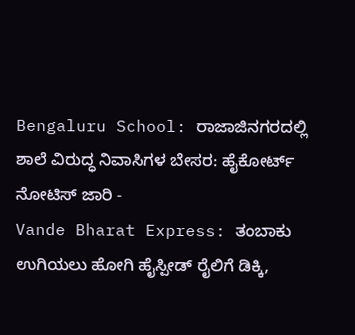Bengaluru School: ರಾಜಾಜಿನಗರದಲ್ಲಿ ಶಾಲೆ ವಿರುದ್ಧ ನಿವಾಸಿಗಳ ಬೇಸರ: ಹೈಕೋರ್ಟ್ ನೋಟಿಸ್ ಜಾರಿ -
Vande Bharat Express: ತಂಬಾಕು ಉಗಿಯಲು ಹೋಗಿ ಹೈಸ್ಪೀಡ್ ರೈಲಿಗೆ ಡಿಕ್ಕಿ,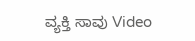ವ್ಯಕ್ತಿ ಸಾವು Video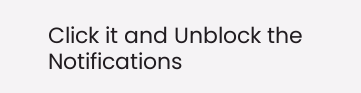Click it and Unblock the Notifications